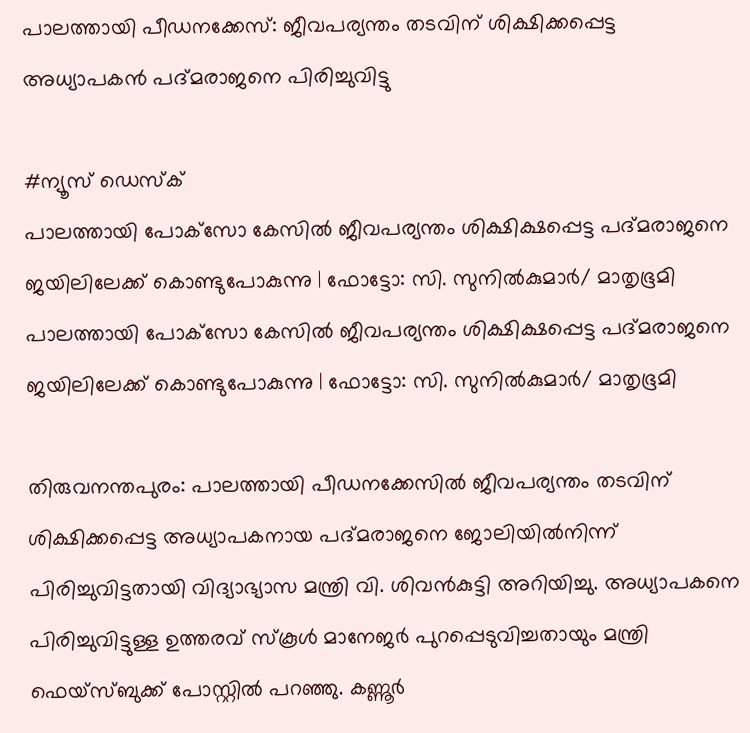പാലത്തായി പീഡനക്കേസ്: ജീവപര്യന്തം തടവിന് ശിക്ഷിക്കപ്പെട്ട അധ്യാപകൻ പദ്മരാജനെ പിരിച്ചുവിട്ടു

#ന്യൂസ് ഡെസ്‌ക്
പാലത്തായി പോക്‌സോ കേസില്‍ ജീവപര്യന്തം ശിക്ഷിക്ഷപ്പെട്ട പദ്മരാജനെ ജയിലിലേക്ക് കൊണ്ടുപോകുന്നു | ഫോട്ടോ: സി. സുനില്‍കുമാര്‍/ മാതൃഭൂമി
പാലത്തായി പോക്‌സോ കേസില്‍ ജീവപര്യന്തം ശിക്ഷിക്ഷപ്പെട്ട പദ്മരാജനെ ജയിലിലേക്ക് കൊണ്ടുപോകുന്നു | ഫോട്ടോ: സി. സുനില്‍കുമാര്‍/ മാതൃഭൂമി

തിരുവനന്തപുരം: പാലത്തായി പീഡനക്കേസില്‍ ജീവപര്യന്തം തടവിന് ശിക്ഷിക്കപ്പെട്ട അധ്യാപകനായ പദ്മരാജനെ ജോലിയില്‍നിന്ന് പിരിച്ചുവിട്ടതായി വിദ്യാഭ്യാസ മന്ത്രി വി. ശിവന്‍കുട്ടി അറിയിച്ചു. അധ്യാപകനെ പിരിച്ചുവിട്ടുള്ള ഉത്തരവ് സ്‌കൂള്‍ മാനേജര്‍ പുറപ്പെടുവിച്ചതായും മന്ത്രി ഫെയ്‌സ്ബുക്ക് പോസ്റ്റില്‍ പറഞ്ഞു. കണ്ണൂര്‍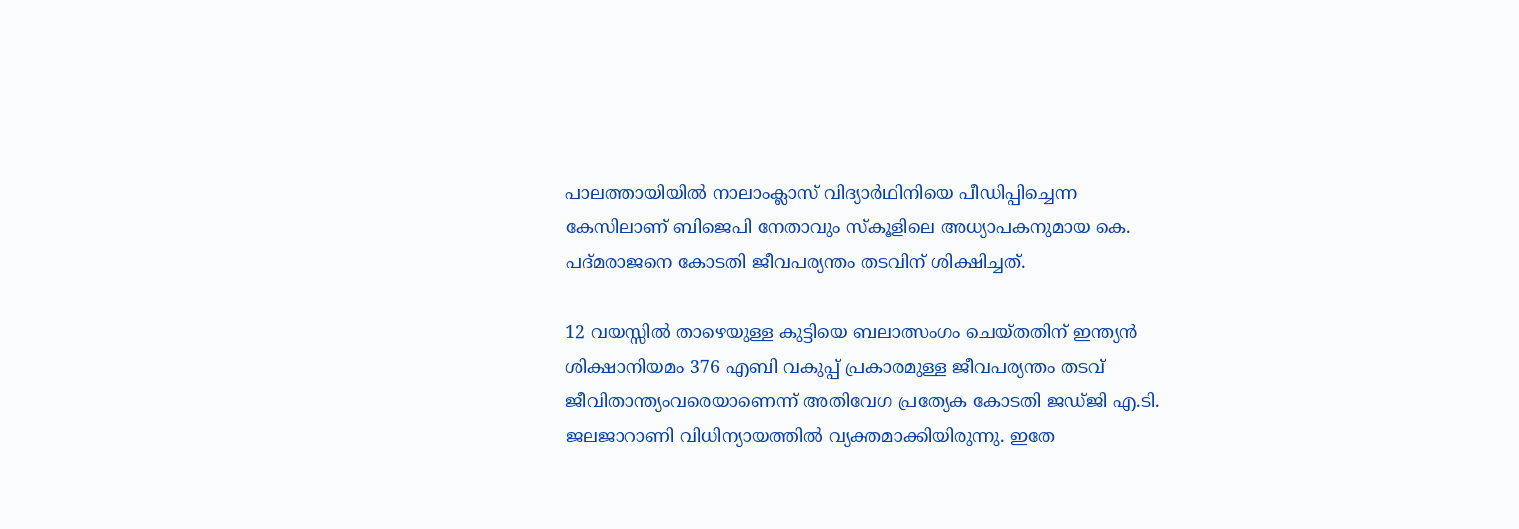പാലത്തായിയില്‍ നാലാംക്ലാസ് വിദ്യാര്‍ഥിനിയെ പീഡിപ്പിച്ചെന്ന കേസിലാണ് ബിജെപി നേതാവും സ്‌കൂളിലെ അധ്യാപകനുമായ കെ. പദ്മരാജനെ കോടതി ജീവപര്യന്തം തടവിന് ശിക്ഷിച്ചത്.

12 വയസ്സില്‍ താഴെയുള്ള കുട്ടിയെ ബലാത്സംഗം ചെയ്തതിന് ഇന്ത്യന്‍ ശിക്ഷാനിയമം 376 എബി വകുപ്പ് പ്രകാരമുള്ള ജീവപര്യന്തം തടവ് ജീവിതാന്ത്യംവരെയാണെന്ന് അതിവേഗ പ്രത്യേക കോടതി ജഡ്ജി എ.ടി. ജലജാറാണി വിധിന്യായത്തില്‍ വ്യക്തമാക്കിയിരുന്നു. ഇതേ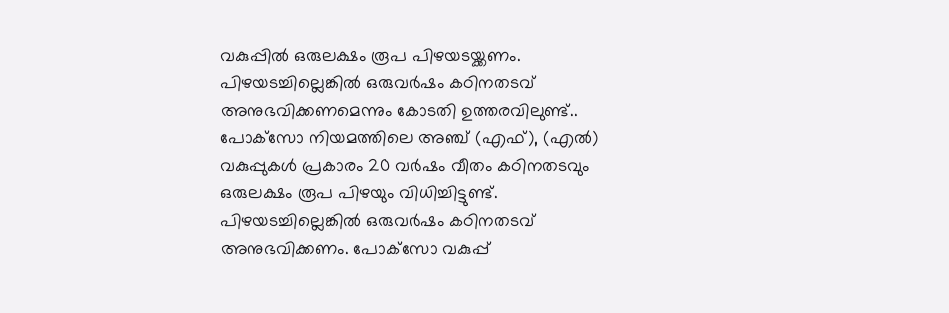വകുപ്പില്‍ ഒരുലക്ഷം രൂപ പിഴയടയ്ക്കണം. പിഴയടച്ചില്ലെങ്കില്‍ ഒരുവര്‍ഷം കഠിനതടവ് അനുഭവിക്കണമെന്നും കോടതി ഉത്തരവിലുണ്ട്.. പോക്‌സോ നിയമത്തിലെ അഞ്ച് (എഫ്), (എല്‍) വകുപ്പുകള്‍ പ്രകാരം 20 വര്‍ഷം വീതം കഠിനതടവും ഒരുലക്ഷം രൂപ പിഴയും വിധിച്ചിട്ടുണ്ട്. പിഴയടച്ചില്ലെങ്കില്‍ ഒരുവര്‍ഷം കഠിനതടവ് അനുഭവിക്കണം. പോക്‌സോ വകുപ്പ്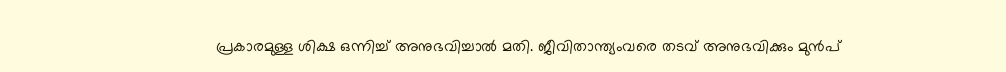പ്രകാരമുള്ള ശിക്ഷ ഒന്നിച്ച് അനുഭവിച്ചാല്‍ മതി. ജീവിതാന്ത്യംവരെ തടവ് അനുഭവിക്കും മുന്‍പ്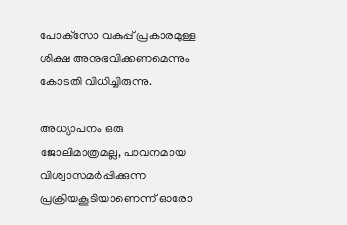പോക്‌സോ വകുപ്പ് പ്രകാരമുള്ള ശിക്ഷ അനുഭവിക്കണമെന്നും കോടതി വിധിച്ചിരുന്നു.

അധ്യാപനം ഒരു ജോലിമാത്രമല്ല, പാവനമായ വിശ്വാസമര്‍പ്പിക്കുന്ന പ്രക്രിയകൂടിയാണെന്ന് ഓരോ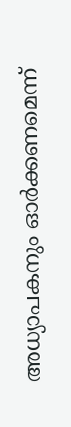അധ്യാപകനും ഓര്‍ക്കണമെന്ന്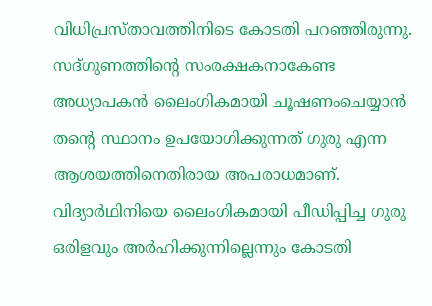വിധിപ്രസ്താവത്തിനിടെ കോടതി പറഞ്ഞിരുന്നു. സദ്ഗുണത്തിന്റെ സംരക്ഷകനാകേണ്ട അധ്യാപകന്‍ ലൈംഗികമായി ചൂഷണംചെയ്യാന്‍ തന്റെ സ്ഥാനം ഉപയോഗിക്കുന്നത് ഗുരു എന്ന ആശയത്തിനെതിരായ അപരാധമാണ്. വിദ്യാര്‍ഥിനിയെ ലൈംഗികമായി പീഡിപ്പിച്ച ഗുരു ഒരിളവും അര്‍ഹിക്കുന്നില്ലെന്നും കോടതി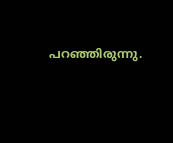പറഞ്ഞിരുന്നു.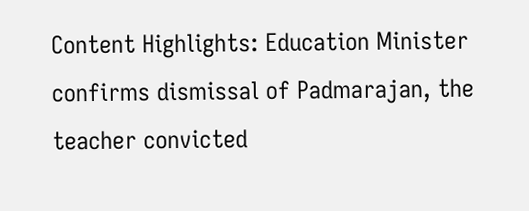Content Highlights: Education Minister confirms dismissal of Padmarajan, the teacher convicted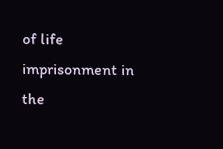of life imprisonment in the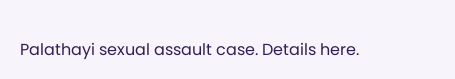Palathayi sexual assault case. Details here.